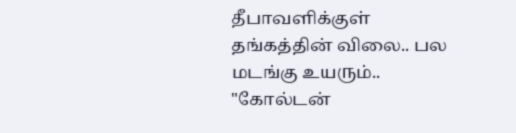தீபாவளிக்குள் தங்கத்தின் விலை.. பல மடங்கு உயரும்.. "கோல்டன்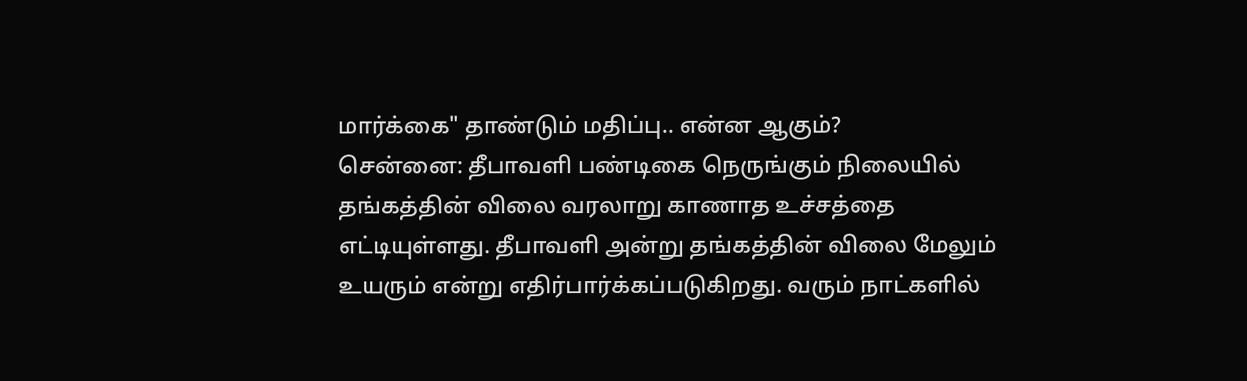மார்க்கை" தாண்டும் மதிப்பு.. என்ன ஆகும்?
சென்னை: தீபாவளி பண்டிகை நெருங்கும் நிலையில் தங்கத்தின் விலை வரலாறு காணாத உச்சத்தை எட்டியுள்ளது. தீபாவளி அன்று தங்கத்தின் விலை மேலும் உயரும் என்று எதிர்பார்க்கப்படுகிறது. வரும் நாட்களில்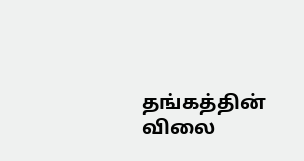தங்கத்தின் விலை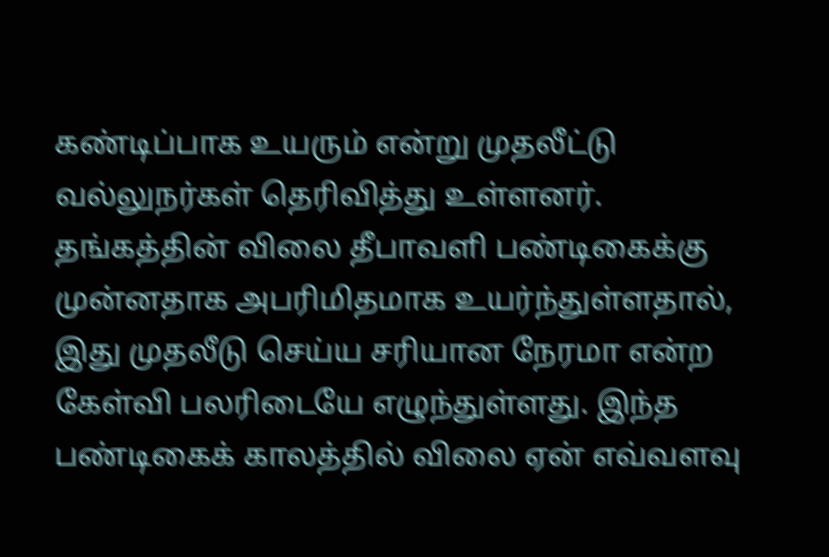கண்டிப்பாக உயரும் என்று முதலீட்டு வல்லுநர்கள் தெரிவித்து உள்ளனர்.
தங்கத்தின் விலை தீபாவளி பண்டிகைக்கு முன்னதாக அபரிமிதமாக உயர்ந்துள்ளதால், இது முதலீடு செய்ய சரியான நேரமா என்ற கேள்வி பலரிடையே எழுந்துள்ளது. இந்த பண்டிகைக் காலத்தில் விலை ஏன் எவ்வளவு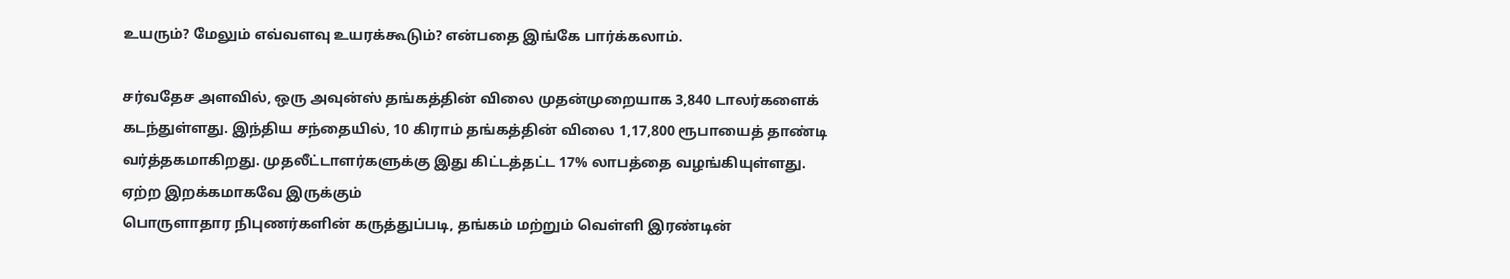உயரும்? மேலும் எவ்வளவு உயரக்கூடும்? என்பதை இங்கே பார்க்கலாம்.

சர்வதேச அளவில், ஒரு அவுன்ஸ் தங்கத்தின் விலை முதன்முறையாக 3,840 டாலர்களைக் கடந்துள்ளது. இந்திய சந்தையில், 10 கிராம் தங்கத்தின் விலை 1,17,800 ரூபாயைத் தாண்டி வர்த்தகமாகிறது. முதலீட்டாளர்களுக்கு இது கிட்டத்தட்ட 17% லாபத்தை வழங்கியுள்ளது.
ஏற்ற இறக்கமாகவே இருக்கும்
பொருளாதார நிபுணர்களின் கருத்துப்படி, தங்கம் மற்றும் வெள்ளி இரண்டின்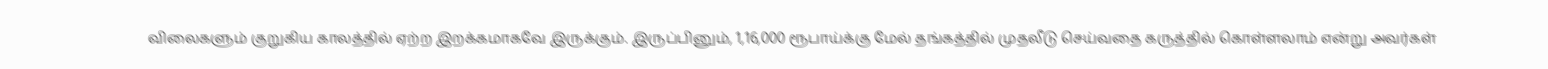விலைகளும் குறுகிய காலத்தில் ஏற்ற இறக்கமாகவே இருக்கும். இருப்பினும், 1,16,000 ரூபாய்க்கு மேல் தங்கத்தில் முதலீடு செய்வதை கருத்தில் கொள்ளலாம் என்று அவர்கள்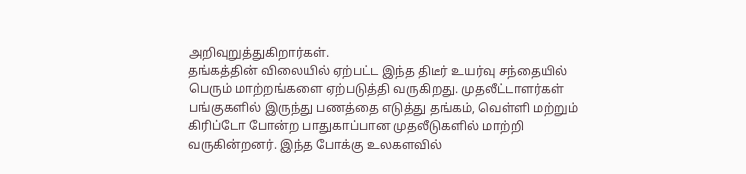அறிவுறுத்துகிறார்கள்.
தங்கத்தின் விலையில் ஏற்பட்ட இந்த திடீர் உயர்வு சந்தையில் பெரும் மாற்றங்களை ஏற்படுத்தி வருகிறது. முதலீட்டாளர்கள் பங்குகளில் இருந்து பணத்தை எடுத்து தங்கம், வெள்ளி மற்றும் கிரிப்டோ போன்ற பாதுகாப்பான முதலீடுகளில் மாற்றி வருகின்றனர். இந்த போக்கு உலகளவில்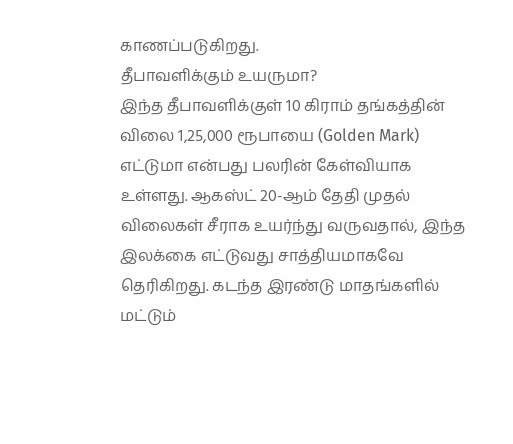காணப்படுகிறது.
தீபாவளிக்கும் உயருமா?
இந்த தீபாவளிக்குள் 10 கிராம் தங்கத்தின் விலை 1,25,000 ரூபாயை (Golden Mark) எட்டுமா என்பது பலரின் கேள்வியாக உள்ளது. ஆகஸ்ட் 20-ஆம் தேதி முதல் விலைகள் சீராக உயர்ந்து வருவதால், இந்த இலக்கை எட்டுவது சாத்தியமாகவே தெரிகிறது. கடந்த இரண்டு மாதங்களில் மட்டும்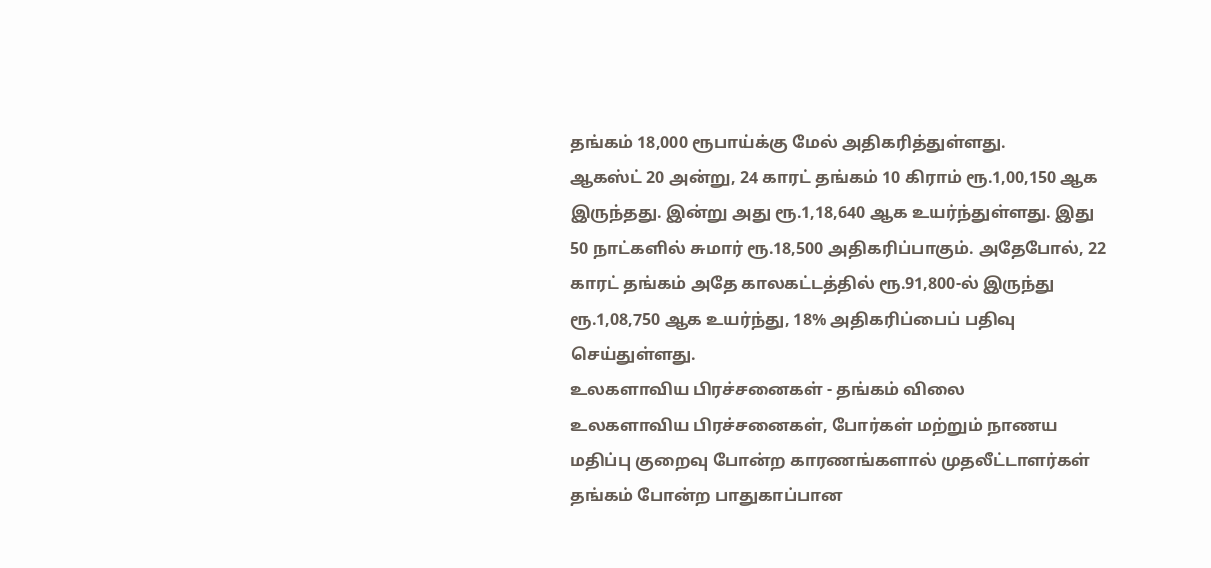தங்கம் 18,000 ரூபாய்க்கு மேல் அதிகரித்துள்ளது.
ஆகஸ்ட் 20 அன்று, 24 காரட் தங்கம் 10 கிராம் ரூ.1,00,150 ஆக இருந்தது. இன்று அது ரூ.1,18,640 ஆக உயர்ந்துள்ளது. இது 50 நாட்களில் சுமார் ரூ.18,500 அதிகரிப்பாகும். அதேபோல், 22 காரட் தங்கம் அதே காலகட்டத்தில் ரூ.91,800-ல் இருந்து ரூ.1,08,750 ஆக உயர்ந்து, 18% அதிகரிப்பைப் பதிவு செய்துள்ளது.
உலகளாவிய பிரச்சனைகள் - தங்கம் விலை
உலகளாவிய பிரச்சனைகள், போர்கள் மற்றும் நாணய மதிப்பு குறைவு போன்ற காரணங்களால் முதலீட்டாளர்கள் தங்கம் போன்ற பாதுகாப்பான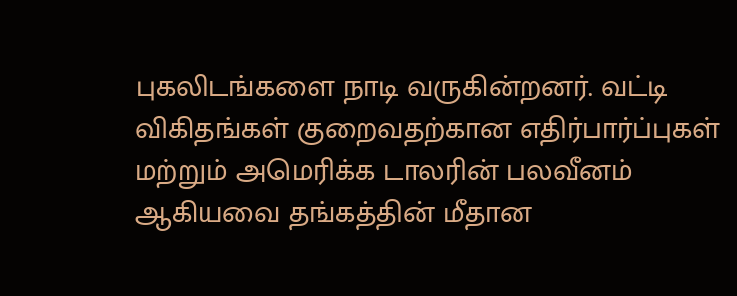புகலிடங்களை நாடி வருகின்றனர். வட்டி விகிதங்கள் குறைவதற்கான எதிர்பார்ப்புகள் மற்றும் அமெரிக்க டாலரின் பலவீனம் ஆகியவை தங்கத்தின் மீதான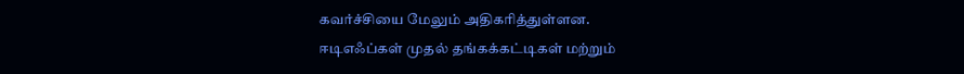கவர்ச்சியை மேலும் அதிகரித்துள்ளன.
ஈடிஎஃப்கள் முதல் தங்கக்கட்டிகள் மற்றும்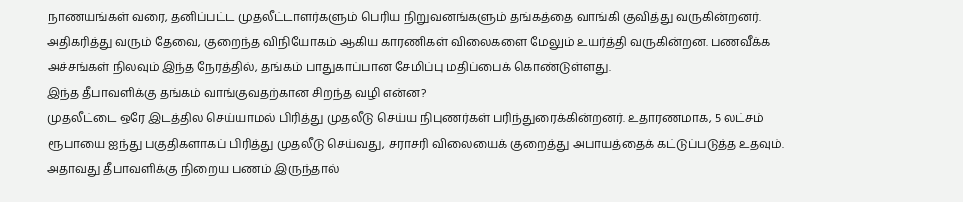நாணயங்கள் வரை, தனிப்பட்ட முதலீட்டாளர்களும் பெரிய நிறுவனங்களும் தங்கத்தை வாங்கி குவித்து வருகின்றனர். அதிகரித்து வரும் தேவை, குறைந்த விநியோகம் ஆகிய காரணிகள் விலைகளை மேலும் உயர்த்தி வருகின்றன. பணவீக்க அச்சங்கள் நிலவும் இந்த நேரத்தில், தங்கம் பாதுகாப்பான சேமிப்பு மதிப்பைக் கொண்டுள்ளது.
இந்த தீபாவளிக்கு தங்கம் வாங்குவதற்கான சிறந்த வழி என்ன?
முதலீட்டை ஒரே இடத்தில செய்யாமல் பிரித்து முதலீடு செய்ய நிபுணர்கள் பரிந்துரைக்கின்றனர். உதாரணமாக, 5 லட்சம் ரூபாயை ஐந்து பகுதிகளாகப் பிரித்து முதலீடு செய்வது, சராசரி விலையைக் குறைத்து அபாயத்தைக் கட்டுப்படுத்த உதவும். அதாவது தீபாவளிக்கு நிறைய பணம் இருந்தால்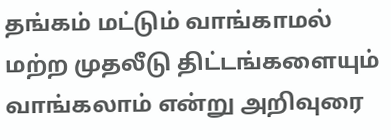தங்கம் மட்டும் வாங்காமல் மற்ற முதலீடு திட்டங்களையும் வாங்கலாம் என்று அறிவுரை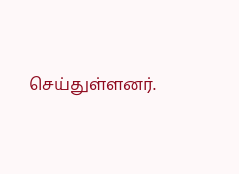செய்துள்ளனர்.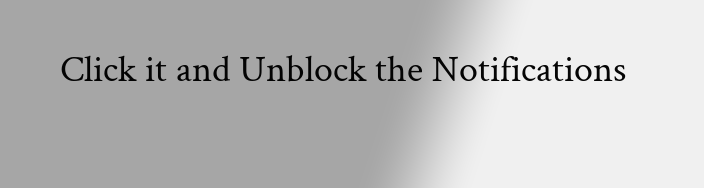Click it and Unblock the Notifications